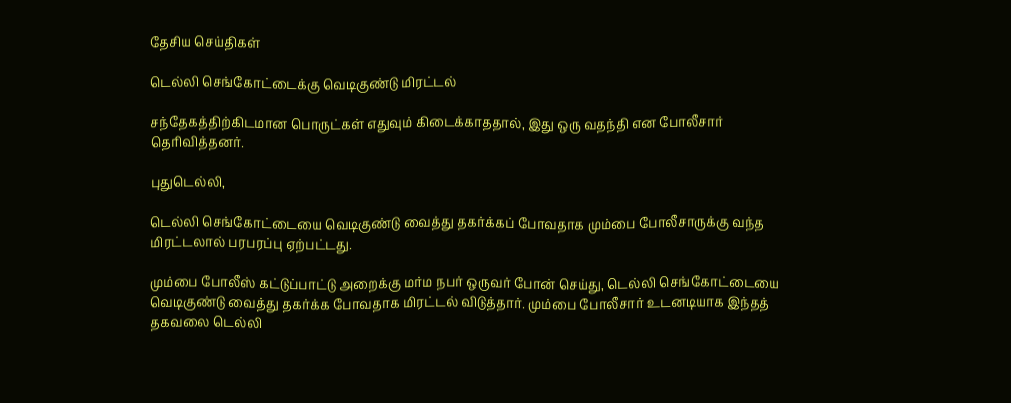தேசிய செய்திகள்

டெல்லி செங்கோட்டைக்கு வெடிகுண்டு மிரட்டல்

சந்தேகத்திற்கிடமான பொருட்கள் எதுவும் கிடைக்காததால், இது ஒரு வதந்தி என போலீசார் தெரிவித்தனர்.

புதுடெல்லி,

டெல்லி செங்கோட்டையை வெடிகுண்டு வைத்து தகர்க்கப் போவதாக மும்பை போலீசாருக்கு வந்த மிரட்டலால் பரபரப்பு ஏற்பட்டது.

மும்பை போலீஸ் கட்டுப்பாட்டு அறைக்கு மர்ம நபர் ஒருவர் போன் செய்து, டெல்லி செங்கோட்டையை வெடிகுண்டு வைத்து தகர்க்க போவதாக மிரட்டல் விடுத்தார். மும்பை போலீசார் உடனடியாக இந்தத் தகவலை டெல்லி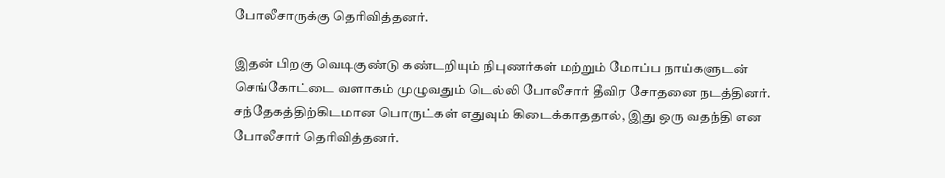போலீசாருக்கு தெரிவித்தனர்.

இதன் பிறகு வெடிகுண்டு கண்டறியும் நிபுணர்கள் மற்றும் மோப்ப நாய்களுடன் செங்கோட்டை வளாகம் முழுவதும் டெல்லி போலீசார் தீவிர சோதனை நடத்தினர். சந்தேகத்திற்கிடமான பொருட்கள் எதுவும் கிடைக்காததால், இது ஒரு வதந்தி என போலீசார் தெரிவித்தனர்.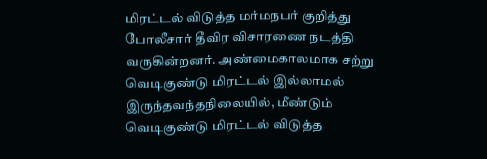மிரட்டல் விடுத்த மர்மநபர் குறித்து போலீசார் தீவிர விசாரணை நடத்தி வருகின்றனர். அண்மைகாலமாக சற்று வெடிகுண்டு மிரட்டல் இல்லாமல் இருந்தவந்தநிலையில், மீண்டும் வெடிகுண்டு மிரட்டல் விடுத்த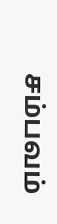சம்பவம்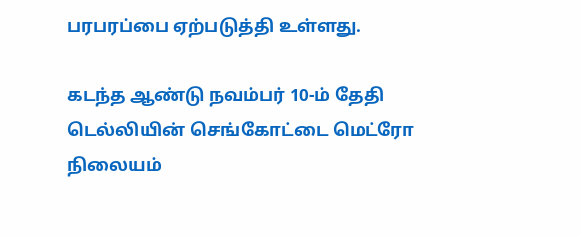பரபரப்பை ஏற்படுத்தி உள்ளது.

கடந்த ஆண்டு நவம்பர் 10-ம் தேதி டெல்லியின் செங்கோட்டை மெட்ரோ நிலையம்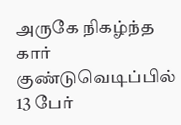அருகே நிகழ்ந்த கார் குண்டுவெடிப்பில் 13 பேர்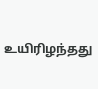உயிரிழந்தது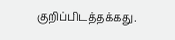குறிப்பிடத்தக்கது.